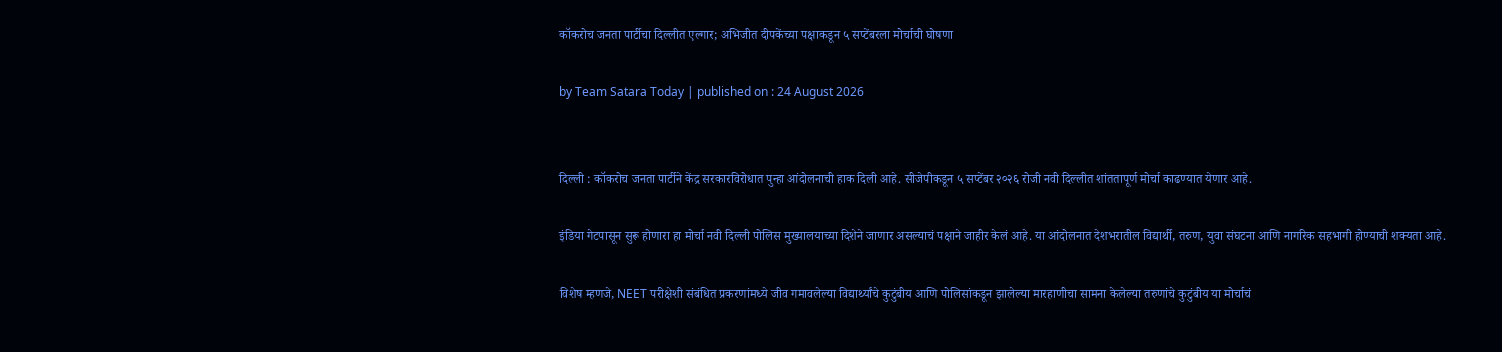कॉकरोच जनता पार्टीचा दिल्लीत एल्गार; अभिजीत दीपकेंच्या पक्षाकडून ५ सप्टेंबरला मोर्चाची घोषणा

by Team Satara Today | published on : 24 August 2026


दिल्ली : कॉकरोच जनता पार्टीने केंद्र सरकारविरोधात पुन्हा आंदोलनाची हाक दिली आहे. सीजेपीकडून ५ सप्टेंबर २०२६ रोजी नवी दिल्लीत शांततापूर्ण मोर्चा काढण्यात येणार आहे.

इंडिया गेटपासून सुरू होणारा हा मोर्चा नवी दिल्ली पोलिस मुख्यालयाच्या दिशेने जाणार असल्याचं पक्षाने जाहीर केलं आहे. या आंदोलनात देशभरातील विद्यार्थी, तरुण, युवा संघटना आणि नागरिक सहभागी होण्याची शक्यता आहे.

विशेष म्हणजे, NEET परीक्षेशी संबंधित प्रकरणांमध्ये जीव गमावलेल्या विद्यार्थ्यांचे कुटुंबीय आणि पोलिसांकडून झालेल्या मारहाणीचा सामना केलेल्या तरुणांचे कुटुंबीय या मोर्चाचं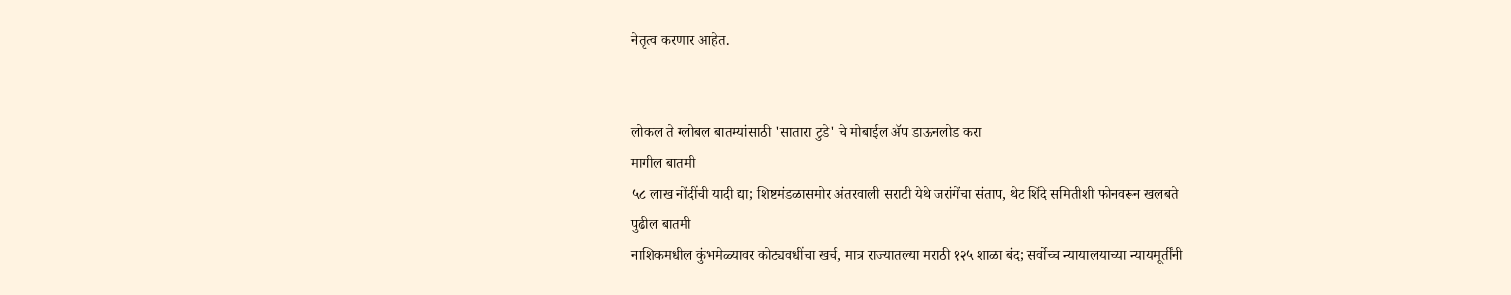नेतृत्व करणार आहेत.


लोकल ते ग्लोबल बातम्यांसाठी 'सातारा टुडे' चे मोबाईल ॲप डाऊनलोड करा
मागील बातमी
५८ लाख नोंदींची यादी द्या; शिष्टमंडळासमोर अंतरवाली सराटी येथे जरांगेंचा संताप, थेट शिंदे समितीशी फोनवरून खलबते
पुढील बातमी
नाशिकमधील कुंभमेळ्यावर कोट्यवधींचा खर्च, मात्र राज्यातल्या मराठी १२५ शाळा बंद; सर्वोच्च न्यायालयाच्या न्यायमूर्तींनी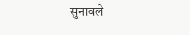सुनावले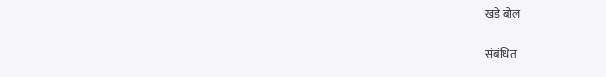खडे बोल

संबंधित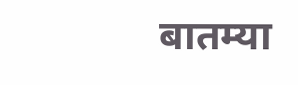बातम्या